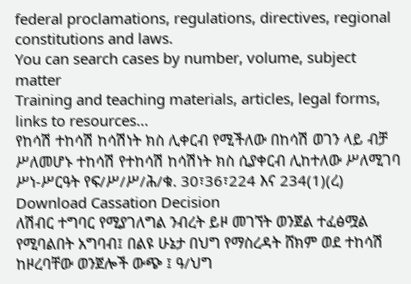federal proclamations, regulations, directives, regional constitutions and laws.
You can search cases by number, volume, subject matter
Training and teaching materials, articles, legal forms, links to resources...
የከሳሽ ተከሳሽ ከሳሽነት ክስ ሊቀርብ የሚችለው በከሳሽ ወገን ላይ ብቻ ሥለመሆኑ ተከሳሽ የተከሳሽ ከሳሽነት ክስ ሲያቀርብ ሊከተለው ሥለሚገባ ሥነ-ሥርዓት የፍ/ሥ/ሥ/ሕ/ቁ. 30፣36፣224 እና 234(1)(ረ)
Download Cassation Decision
ለሽብር ተግባር የሚያገለግል ንብረት ይዞ መገኘት ወንጀል ተፈፅሟል የሚባልበት አግባብ፤ በልዩ ሁኔታ በህግ የማስረዳት ሸክም ወደ ተከሳሽ ከዞረባቸው ወንጀሎች ውጭ ፤ ዓ/ህግ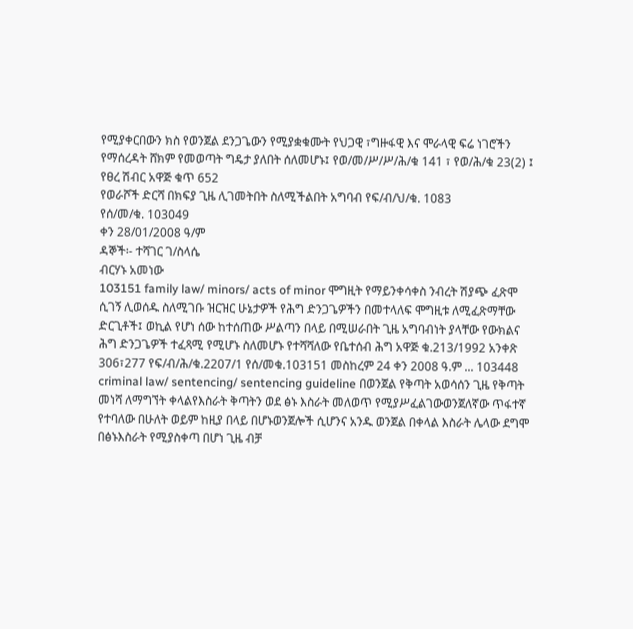የሚያቀርበውን ክስ የወንጀል ደንጋጌውን የሚያቋቁሙት የህጋዊ ፣ግዙፋዊ እና ሞራላዊ ፍሬ ነገሮችን የማሰረዳት ሸክም የመወጣት ግዴታ ያለበት ሰለመሆኑ፤ የወ/መ/ሥ/ሥ/ሕ/ቁ 141 ፣ የወ/ሕ/ቁ 23(2) ፤ የፀረ ሽብር አዋጅ ቁጥ 652
የወራሾች ድርሻ በክፍያ ጊዜ ሊገመትበት ስለሚችልበት አግባብ የፍ/ብ/ህ/ቁ. 1083
የሰ/መ/ቁ. 103049
ቀን 28/01/2008 ዓ/ም
ዳኞች፡- ተሻገር ገ/ስላሴ
ብርሃኑ አመነው
103151 family law/ minors/ acts of minor ሞግዚት የማይንቀሳቀስ ንብረት ሽያጭ ፈጽሞ ሲገኝ ሊወሰዱ ስለሚገቡ ዝርዝር ሁኔታዎች የሕግ ድንጋጌዎችን በመተላለፍ ሞግዚቱ ለሚፈጽማቸው ድርጊቶች፤ ወኪል የሆነ ሰው ከተሰጠው ሥልጣን በላይ በሚሠራበት ጊዜ አግባብነት ያላቸው የውክልና ሕግ ድንጋጌዎች ተፈጻሚ የሚሆኑ ስለመሆኑ የተሻሻለው የቤተሰብ ሕግ አዋጅ ቁ.213/1992 አንቀጽ 306፣277 የፍ/ብ/ሕ/ቁ.2207/1 የሰ/መቁ.103151 መስከረም 24 ቀን 2008 ዓ.ም ... 103448 criminal law/ sentencing/ sentencing guideline በወንጀል የቅጣት አወሳሰን ጊዜ የቅጣት መነሻ ለማግኘት ቀላልየእስራት ቅጣትን ወደ ፅኑ እስራት መለወጥ የሚያሥፈልገውወንጀለኛው ጥፋተኛ የተባለው በሁለት ወይም ከዚያ በላይ በሆኑወንጀሎች ሲሆንና አንዱ ወንጀል በቀላል እስራት ሌላው ደግሞ በፅኑእስራት የሚያስቀጣ በሆነ ጊዜ ብቻ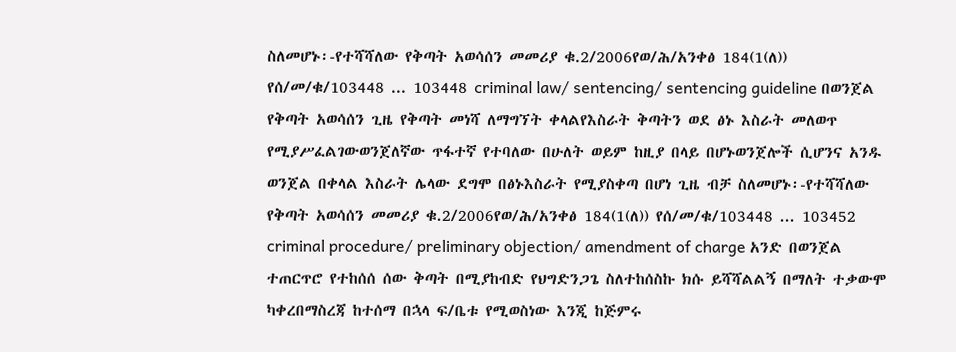ስለመሆኑ፡-የተሻሻለው የቅጣት አወሳሰን መመሪያ ቁ.2/2006የወ/ሕ/አንቀፅ 184(1(ለ)) የሰ/መ/ቁ/103448 ... 103448 criminal law/ sentencing/ sentencing guideline በወንጀል የቅጣት አወሳሰን ጊዜ የቅጣት መነሻ ለማግኘት ቀላልየእስራት ቅጣትን ወደ ፅኑ እስራት መለወጥ የሚያሥፈልገውወንጀለኛው ጥፋተኛ የተባለው በሁለት ወይም ከዚያ በላይ በሆኑወንጀሎች ሲሆንና አንዱ ወንጀል በቀላል እስራት ሌላው ደግሞ በፅኑእስራት የሚያስቀጣ በሆነ ጊዜ ብቻ ስለመሆኑ፡-የተሻሻለው የቅጣት አወሳሰን መመሪያ ቁ.2/2006የወ/ሕ/አንቀፅ 184(1(ለ)) የሰ/መ/ቁ/103448 ... 103452 criminal procedure/ preliminary objection/ amendment of charge አንድ በወንጀል ተጠርጥሮ የተከሰሰ ሰው ቅጣት በሚያከብድ የህግድንጋጌ ስለተከሰስኩ ክሱ ይሻሻልልኝ በማለት ተቃውሞ ካቀረበማስረጃ ከተሰማ በኋላ ፍ/ቤቱ የሚወስነው እንጂ ከጅምሩ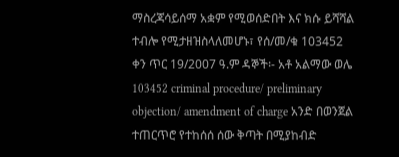ማስረጃሳይሰማ አቋም የሚወሰድበት እና ክሱ ይሻሻል ተብሎ የሚታዘዝስላለመሆኑ፣ የሰ/መ/ቁ 103452 ቀን ጥር 19/2007 ዓ.ም ዳኞች፡- አቶ አልማው ወሌ 103452 criminal procedure/ preliminary objection/ amendment of charge አንድ በወንጀል ተጠርጥሮ የተከሰሰ ሰው ቅጣት በሚያከብድ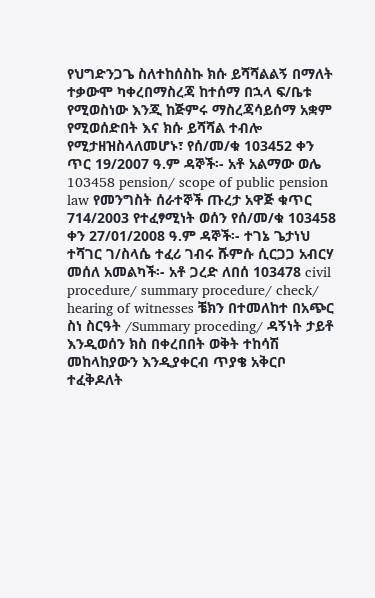የህግድንጋጌ ስለተከሰስኩ ክሱ ይሻሻልልኝ በማለት ተቃውሞ ካቀረበማስረጃ ከተሰማ በኋላ ፍ/ቤቱ የሚወስነው እንጂ ከጅምሩ ማስረጃሳይሰማ አቋም የሚወሰድበት እና ክሱ ይሻሻል ተብሎ የሚታዘዝስላለመሆኑ፣ የሰ/መ/ቁ 103452 ቀን ጥር 19/2007 ዓ.ም ዳኞች፡- አቶ አልማው ወሌ 103458 pension/ scope of public pension law የመንግስት ሰራተኞች ጡረታ አዋጅ ቁጥር 714/2003 የተፈፃሚነት ወሰን የሰ/መ/ቁ 103458 ቀን 27/01/2008 ዓ.ም ዳኞች፡- ተገኔ ጌታነህ ተሻገር ገ/ስላሴ ተፈሪ ገብሩ ሹምሱ ሲርጋጋ አብርሃ መሰለ አመልካች፡- አቶ ጋረድ ለበሰ 103478 civil procedure/ summary procedure/ check/ hearing of witnesses ቼክን በተመለከተ በአጭር ስነ ስርዓት /Summary proceding/ ዳኝነት ታይቶ እንዲወሰን ክስ በቀረበበት ወቅት ተከሳሽ መከላከያውን እንዲያቀርብ ጥያቄ አቅርቦ ተፈቅዶለት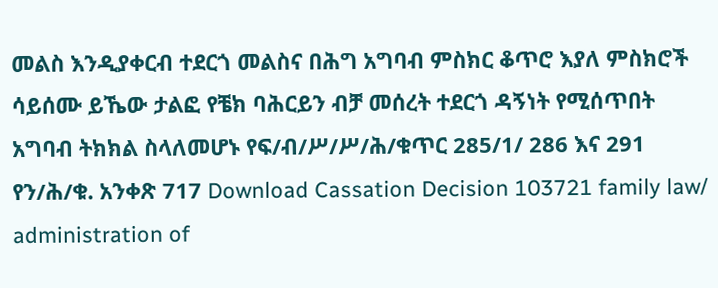መልስ እንዲያቀርብ ተደርጎ መልስና በሕግ አግባብ ምስክር ቆጥሮ እያለ ምስክሮች ሳይሰሙ ይኼው ታልፎ የቼክ ባሕርይን ብቻ መሰረት ተደርጎ ዳኝነት የሚሰጥበት አግባብ ትክክል ስላለመሆኑ የፍ/ብ/ሥ/ሥ/ሕ/ቁጥር 285/1/ 286 እና 291 የን/ሕ/ቁ. አንቀጽ 717 Download Cassation Decision 103721 family law/ administration of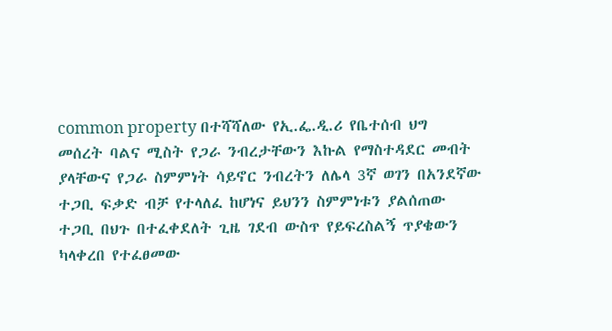common property በተሻሻለው የኢ.ፌ.ዲ.ሪ የቤተሰብ ህግ መሰረት ባልና ሚስት የጋራ ንብረታቸውን እኩል የማስተዳደር መብት ያላቸውና የጋራ ስምምነት ሳይኖር ንብረትን ለሌላ 3ኛ ወገን በአንደኛው ተጋቢ ፍቃድ ብቻ የተላለፈ ከሆነና ይህንን ስምምነቱን ያልሰጠው ተጋቢ በህጉ በተፈቀደለት ጊዜ ገደብ ውስጥ የይፍረስልኝ ጥያቄውን ካላቀረበ የተፈፀመው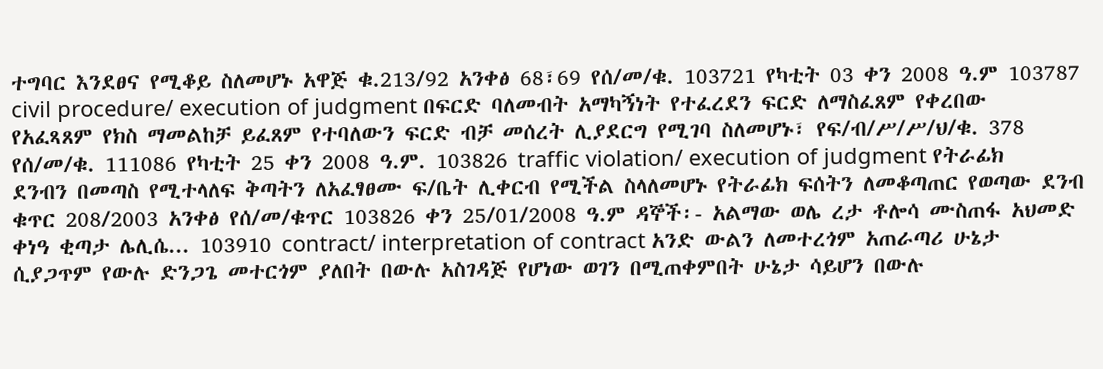ተግባር እንደፀና የሚቆይ ስለመሆኑ አዋጅ ቁ.213/92 አንቀፅ 68፣69 የሰ/መ/ቁ. 103721 የካቲት 03 ቀን 2008 ዓ.ም 103787 civil procedure/ execution of judgment በፍርድ ባለመብት አማካኝነት የተፈረደን ፍርድ ለማስፈጸም የቀረበው የአፈጻጸም የክስ ማመልከቻ ይፈጸም የተባለውን ፍርድ ብቻ መሰረት ሊያደርግ የሚገባ ስለመሆኑ፣ የፍ/ብ/ሥ/ሥ/ህ/ቁ. 378 የሰ/መ/ቁ. 111086 የካቲት 25 ቀን 2008 ዓ.ም. 103826 traffic violation/ execution of judgment የትራፊክ ደንብን በመጣስ የሚተላለፍ ቅጣትን ለአፈፃፀሙ ፍ/ቤት ሊቀርብ የሚችል ስላለመሆኑ የትራፊክ ፍሰትን ለመቆጣጠር የወጣው ደንብ ቁጥር 208/2003 አንቀፅ የሰ/መ/ቁጥር 103826 ቀን 25/01/2008 ዓ.ም ዳኞች፡- አልማው ወሌ ረታ ቶሎሳ ሙስጠፋ አህመድ ቀነዓ ቂጣታ ሌሊሴ... 103910 contract/ interpretation of contract አንድ ውልን ለመተረጎም አጠራጣሪ ሁኔታ ሲያጋጥም የውሉ ድንጋጌ መተርጎም ያለበት በውሉ አስገዳጅ የሆነው ወገን በሚጠቀምበት ሁኔታ ሳይሆን በውሉ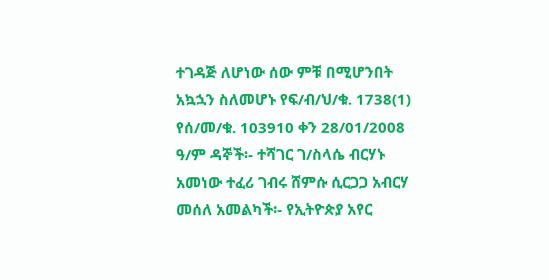ተገዳጅ ለሆነው ሰው ምቹ በሚሆንበት አኳኋን ስለመሆኑ የፍ/ብ/ህ/ቁ. 1738(1) የሰ/መ/ቁ. 103910 ቀን 28/01/2008 ዓ/ም ዳኞች፡- ተሻገር ገ/ስላሴ ብርሃኑ አመነው ተፈሪ ገብሩ ሸምሱ ሲርጋጋ አብርሃ መሰለ አመልካች፡- የኢትዮጵያ አየር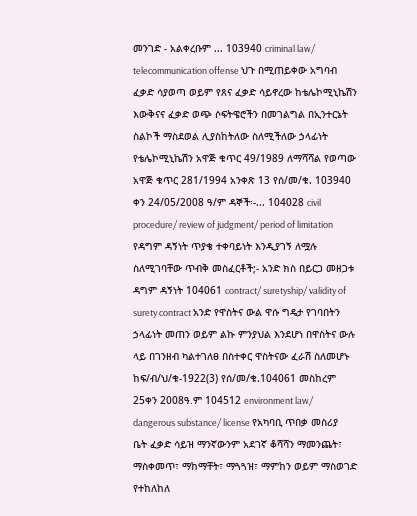መንገድ - አልቀረቡም ... 103940 criminal law/ telecommunication offense ህጉ በሚጠይቀው አግባብ ፈቃድ ሳያወጣ ወይም የጸና ፈቃድ ሳይኖረው ከቴሌኮሚኒኬሽን እውቅናና ፈቃድ ወጭ ሶፍትዌሮችን በመገልግል በኢንተርኔት ስልኮች ማስደወል ሊያስከትለው ስለሚችለው ኃላፊነት የቴሌኮሚኒኬሽን አዋጅ ቁጥር 49/1989 ለማሻሻል የወጣው አዋጅ ቁጥር 281/1994 አንቀጽ 13 የሰ/መ/ቁ. 103940 ቀን 24/05/2008 ዓ/ም ዳኞች፡-... 104028 civil procedure/ review of judgment/ period of limitation የዳግም ዳኝነት ጥያቄ ተቀባይነት እንዲያገኝ ለሟሉ ስለሚገባቸው ጥብቅ መስፈርቶች;- አንድ ክስ በይርጋ መዘጋቱ ዳግም ዳኝነት 104061 contract/ suretyship/ validity of surety contract አንድ የዋስትና ውል ዋሱ ግዴታ የገባበትን ኃላፊነት መጠን ወይም ልኩ ምንያህል እንደሆነ በዋስትና ውሉ ላይ በገንዘብ ካልተገለፀ በስተቀር ዋስትናው ፈራሽ ስለመሆኑ ከፍ/ብ/ህ/ቁ-1922(3) የሰ/መ/ቁ.104061 መስከረም 25ቀን 2008ዓ᎐ም 104512 environment law/ dangerous substance/ license የአካባቢ ጥበቃ መስሪያ ቤት ፈቃድ ሳይዝ ማንኛውንም አደገኛ ቆሻሻን ማመንጨት፣ ማስቀመጥ፣ ማከማቸት፣ ማጓጓዝ፣ ማምከን ወይም ማስወገድ የተከለከለ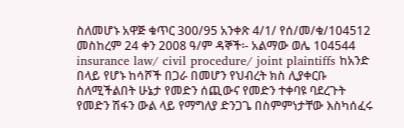ስለመሆኑ አዋጅ ቁጥር 300/95 አንቀጽ 4/1/ የሰ/መ/ቁ/104512 መስከረም 24 ቀን 2008 ዓ/ም ዳኞች፡- አልማው ወሌ 104544 insurance law/ civil procedure/ joint plaintiffs ከአንድ በላይ የሆኑ ከሳሾች በጋራ በመሆን የህብረት ክስ ሊያቀርቡ ስለሚችልበት ሁኔታ የመድን ሰጪውና የመድን ተቀባዩ ባደረጉት የመድን ሽፋን ውል ላይ የማግለያ ድንጋጌ በስምምነታቸው እስካሰፈሩ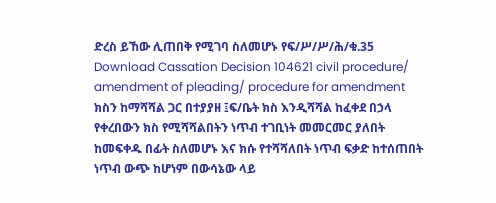ድረስ ይኸው ሊጠበቅ የሚገባ ስለመሆኑ የፍ/ሥ/ሥ/ሕ/ቁ.35 Download Cassation Decision 104621 civil procedure/ amendment of pleading/ procedure for amendment ክስን ከማሻሻል ጋር በተያያዘ ፤ፍ/ቤት ክስ እንዲሻሻል ከፈቀደ በኃላ የቀረበውን ክስ የሚሻሻልበትን ነጥብ ተገቢነት መመርመር ያለበት ከመፍቀዱ በፊት ስለመሆኑ እና ክሱ የተሻሻለበት ነጥብ ፍቃድ ከተሰጠበት ነጥብ ውጭ ከሆነም በውሳኔው ላይ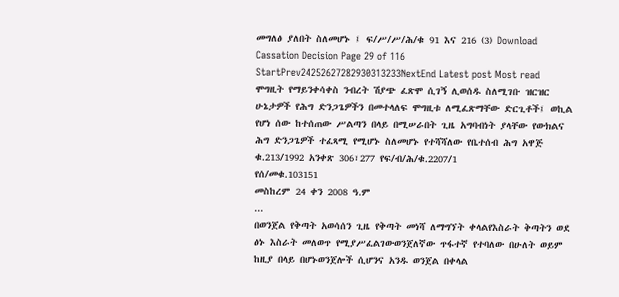መግለፅ ያለበት ስለመሆኑ ፤ ፍ/ሥ/ሥ/ሕ/ቁ 91 እና 216 (3) Download Cassation Decision Page 29 of 116 StartPrev24252627282930313233NextEnd Latest post Most read
ሞግዚት የማይንቀሳቀስ ንብረት ሽያጭ ፈጽሞ ሲገኝ ሊወሰዱ ስለሚገቡ ዝርዝር ሁኔታዎች የሕግ ድንጋጌዎችን በመተላለፍ ሞግዚቱ ለሚፈጽማቸው ድርጊቶች፤ ወኪል የሆነ ሰው ከተሰጠው ሥልጣን በላይ በሚሠራበት ጊዜ አግባብነት ያላቸው የውክልና ሕግ ድንጋጌዎች ተፈጻሚ የሚሆኑ ስለመሆኑ የተሻሻለው የቤተሰብ ሕግ አዋጅ ቁ.213/1992 አንቀጽ 306፣277 የፍ/ብ/ሕ/ቁ.2207/1
የሰ/መቁ.103151
መስከረም 24 ቀን 2008 ዓ.ም
...
በወንጀል የቅጣት አወሳሰን ጊዜ የቅጣት መነሻ ለማግኘት ቀላልየእስራት ቅጣትን ወደ ፅኑ እስራት መለወጥ የሚያሥፈልገውወንጀለኛው ጥፋተኛ የተባለው በሁለት ወይም ከዚያ በላይ በሆኑወንጀሎች ሲሆንና አንዱ ወንጀል በቀላል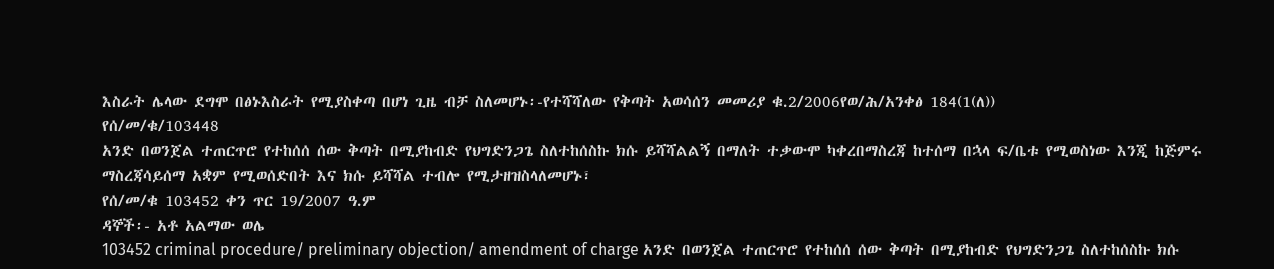እስራት ሌላው ደግሞ በፅኑእስራት የሚያስቀጣ በሆነ ጊዜ ብቻ ስለመሆኑ፡-የተሻሻለው የቅጣት አወሳሰን መመሪያ ቁ.2/2006የወ/ሕ/አንቀፅ 184(1(ለ))
የሰ/መ/ቁ/103448
አንድ በወንጀል ተጠርጥሮ የተከሰሰ ሰው ቅጣት በሚያከብድ የህግድንጋጌ ስለተከሰስኩ ክሱ ይሻሻልልኝ በማለት ተቃውሞ ካቀረበማስረጃ ከተሰማ በኋላ ፍ/ቤቱ የሚወስነው እንጂ ከጅምሩ ማስረጃሳይሰማ አቋም የሚወሰድበት እና ክሱ ይሻሻል ተብሎ የሚታዘዝስላለመሆኑ፣
የሰ/መ/ቁ 103452 ቀን ጥር 19/2007 ዓ.ም
ዳኞች፡- አቶ አልማው ወሌ
103452 criminal procedure/ preliminary objection/ amendment of charge አንድ በወንጀል ተጠርጥሮ የተከሰሰ ሰው ቅጣት በሚያከብድ የህግድንጋጌ ስለተከሰስኩ ክሱ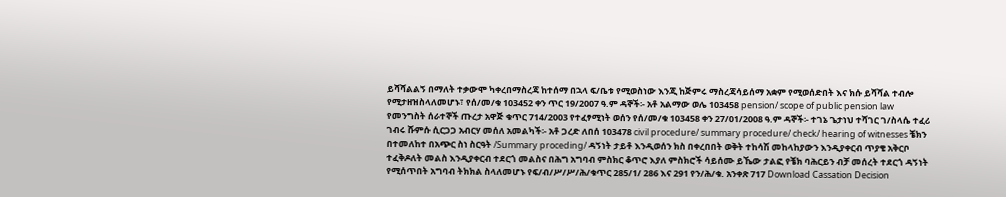ይሻሻልልኝ በማለት ተቃውሞ ካቀረበማስረጃ ከተሰማ በኋላ ፍ/ቤቱ የሚወስነው እንጂ ከጅምሩ ማስረጃሳይሰማ አቋም የሚወሰድበት እና ክሱ ይሻሻል ተብሎ የሚታዘዝስላለመሆኑ፣ የሰ/መ/ቁ 103452 ቀን ጥር 19/2007 ዓ.ም ዳኞች፡- አቶ አልማው ወሌ 103458 pension/ scope of public pension law የመንግስት ሰራተኞች ጡረታ አዋጅ ቁጥር 714/2003 የተፈፃሚነት ወሰን የሰ/መ/ቁ 103458 ቀን 27/01/2008 ዓ.ም ዳኞች፡- ተገኔ ጌታነህ ተሻገር ገ/ስላሴ ተፈሪ ገብሩ ሹምሱ ሲርጋጋ አብርሃ መሰለ አመልካች፡- አቶ ጋረድ ለበሰ 103478 civil procedure/ summary procedure/ check/ hearing of witnesses ቼክን በተመለከተ በአጭር ስነ ስርዓት /Summary proceding/ ዳኝነት ታይቶ እንዲወሰን ክስ በቀረበበት ወቅት ተከሳሽ መከላከያውን እንዲያቀርብ ጥያቄ አቅርቦ ተፈቅዶለት መልስ እንዲያቀርብ ተደርጎ መልስና በሕግ አግባብ ምስክር ቆጥሮ እያለ ምስክሮች ሳይሰሙ ይኼው ታልፎ የቼክ ባሕርይን ብቻ መሰረት ተደርጎ ዳኝነት የሚሰጥበት አግባብ ትክክል ስላለመሆኑ የፍ/ብ/ሥ/ሥ/ሕ/ቁጥር 285/1/ 286 እና 291 የን/ሕ/ቁ. አንቀጽ 717 Download Cassation Decision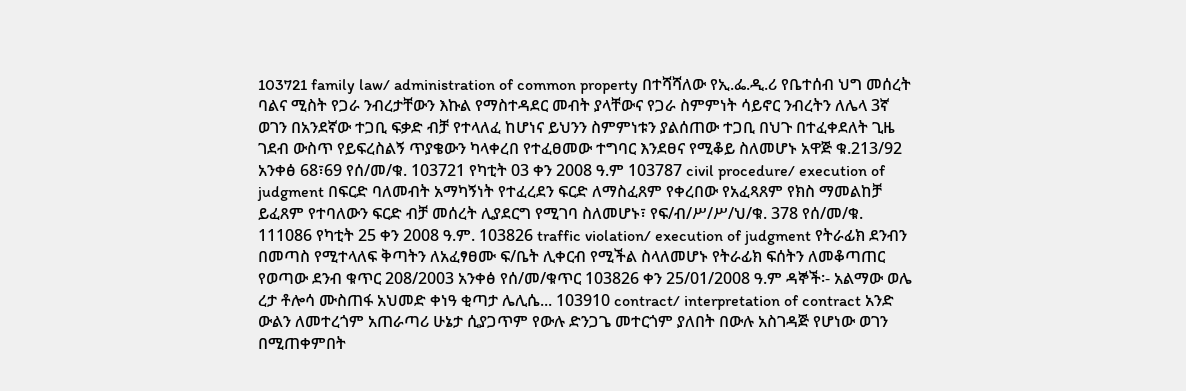103721 family law/ administration of common property በተሻሻለው የኢ.ፌ.ዲ.ሪ የቤተሰብ ህግ መሰረት ባልና ሚስት የጋራ ንብረታቸውን እኩል የማስተዳደር መብት ያላቸውና የጋራ ስምምነት ሳይኖር ንብረትን ለሌላ 3ኛ ወገን በአንደኛው ተጋቢ ፍቃድ ብቻ የተላለፈ ከሆነና ይህንን ስምምነቱን ያልሰጠው ተጋቢ በህጉ በተፈቀደለት ጊዜ ገደብ ውስጥ የይፍረስልኝ ጥያቄውን ካላቀረበ የተፈፀመው ተግባር እንደፀና የሚቆይ ስለመሆኑ አዋጅ ቁ.213/92 አንቀፅ 68፣69 የሰ/መ/ቁ. 103721 የካቲት 03 ቀን 2008 ዓ.ም 103787 civil procedure/ execution of judgment በፍርድ ባለመብት አማካኝነት የተፈረደን ፍርድ ለማስፈጸም የቀረበው የአፈጻጸም የክስ ማመልከቻ ይፈጸም የተባለውን ፍርድ ብቻ መሰረት ሊያደርግ የሚገባ ስለመሆኑ፣ የፍ/ብ/ሥ/ሥ/ህ/ቁ. 378 የሰ/መ/ቁ. 111086 የካቲት 25 ቀን 2008 ዓ.ም. 103826 traffic violation/ execution of judgment የትራፊክ ደንብን በመጣስ የሚተላለፍ ቅጣትን ለአፈፃፀሙ ፍ/ቤት ሊቀርብ የሚችል ስላለመሆኑ የትራፊክ ፍሰትን ለመቆጣጠር የወጣው ደንብ ቁጥር 208/2003 አንቀፅ የሰ/መ/ቁጥር 103826 ቀን 25/01/2008 ዓ.ም ዳኞች፡- አልማው ወሌ ረታ ቶሎሳ ሙስጠፋ አህመድ ቀነዓ ቂጣታ ሌሊሴ... 103910 contract/ interpretation of contract አንድ ውልን ለመተረጎም አጠራጣሪ ሁኔታ ሲያጋጥም የውሉ ድንጋጌ መተርጎም ያለበት በውሉ አስገዳጅ የሆነው ወገን በሚጠቀምበት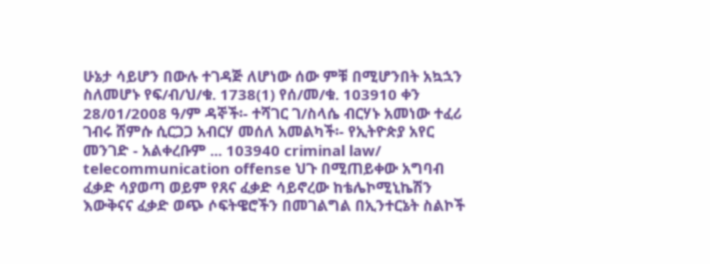ሁኔታ ሳይሆን በውሉ ተገዳጅ ለሆነው ሰው ምቹ በሚሆንበት አኳኋን ስለመሆኑ የፍ/ብ/ህ/ቁ. 1738(1) የሰ/መ/ቁ. 103910 ቀን 28/01/2008 ዓ/ም ዳኞች፡- ተሻገር ገ/ስላሴ ብርሃኑ አመነው ተፈሪ ገብሩ ሸምሱ ሲርጋጋ አብርሃ መሰለ አመልካች፡- የኢትዮጵያ አየር መንገድ - አልቀረቡም ... 103940 criminal law/ telecommunication offense ህጉ በሚጠይቀው አግባብ ፈቃድ ሳያወጣ ወይም የጸና ፈቃድ ሳይኖረው ከቴሌኮሚኒኬሽን እውቅናና ፈቃድ ወጭ ሶፍትዌሮችን በመገልግል በኢንተርኔት ስልኮች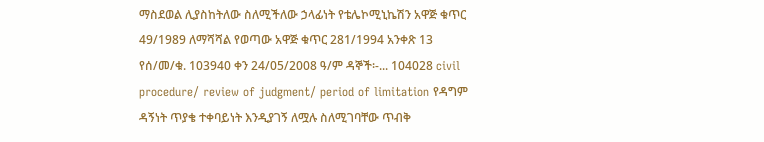ማስደወል ሊያስከትለው ስለሚችለው ኃላፊነት የቴሌኮሚኒኬሽን አዋጅ ቁጥር 49/1989 ለማሻሻል የወጣው አዋጅ ቁጥር 281/1994 አንቀጽ 13 የሰ/መ/ቁ. 103940 ቀን 24/05/2008 ዓ/ም ዳኞች፡-... 104028 civil procedure/ review of judgment/ period of limitation የዳግም ዳኝነት ጥያቄ ተቀባይነት እንዲያገኝ ለሟሉ ስለሚገባቸው ጥብቅ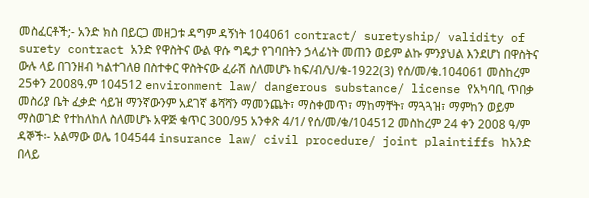መስፈርቶች;- አንድ ክስ በይርጋ መዘጋቱ ዳግም ዳኝነት 104061 contract/ suretyship/ validity of surety contract አንድ የዋስትና ውል ዋሱ ግዴታ የገባበትን ኃላፊነት መጠን ወይም ልኩ ምንያህል እንደሆነ በዋስትና ውሉ ላይ በገንዘብ ካልተገለፀ በስተቀር ዋስትናው ፈራሽ ስለመሆኑ ከፍ/ብ/ህ/ቁ-1922(3) የሰ/መ/ቁ.104061 መስከረም 25ቀን 2008ዓ᎐ም 104512 environment law/ dangerous substance/ license የአካባቢ ጥበቃ መስሪያ ቤት ፈቃድ ሳይዝ ማንኛውንም አደገኛ ቆሻሻን ማመንጨት፣ ማስቀመጥ፣ ማከማቸት፣ ማጓጓዝ፣ ማምከን ወይም ማስወገድ የተከለከለ ስለመሆኑ አዋጅ ቁጥር 300/95 አንቀጽ 4/1/ የሰ/መ/ቁ/104512 መስከረም 24 ቀን 2008 ዓ/ም ዳኞች፡- አልማው ወሌ 104544 insurance law/ civil procedure/ joint plaintiffs ከአንድ በላይ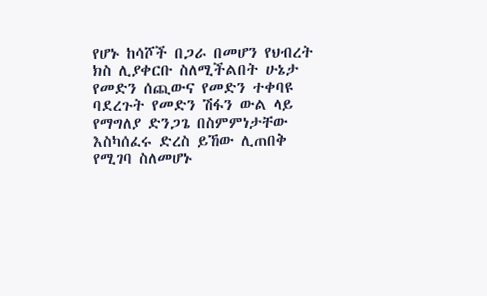የሆኑ ከሳሾች በጋራ በመሆን የህብረት ክስ ሊያቀርቡ ስለሚችልበት ሁኔታ የመድን ሰጪውና የመድን ተቀባዩ ባደረጉት የመድን ሽፋን ውል ላይ የማግለያ ድንጋጌ በስምምነታቸው እስካሰፈሩ ድረስ ይኸው ሊጠበቅ የሚገባ ስለመሆኑ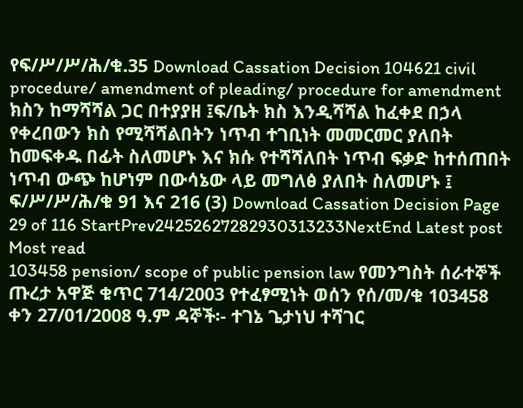የፍ/ሥ/ሥ/ሕ/ቁ.35 Download Cassation Decision 104621 civil procedure/ amendment of pleading/ procedure for amendment ክስን ከማሻሻል ጋር በተያያዘ ፤ፍ/ቤት ክስ እንዲሻሻል ከፈቀደ በኃላ የቀረበውን ክስ የሚሻሻልበትን ነጥብ ተገቢነት መመርመር ያለበት ከመፍቀዱ በፊት ስለመሆኑ እና ክሱ የተሻሻለበት ነጥብ ፍቃድ ከተሰጠበት ነጥብ ውጭ ከሆነም በውሳኔው ላይ መግለፅ ያለበት ስለመሆኑ ፤ ፍ/ሥ/ሥ/ሕ/ቁ 91 እና 216 (3) Download Cassation Decision Page 29 of 116 StartPrev24252627282930313233NextEnd Latest post Most read
103458 pension/ scope of public pension law የመንግስት ሰራተኞች ጡረታ አዋጅ ቁጥር 714/2003 የተፈፃሚነት ወሰን የሰ/መ/ቁ 103458 ቀን 27/01/2008 ዓ.ም ዳኞች፡- ተገኔ ጌታነህ ተሻገር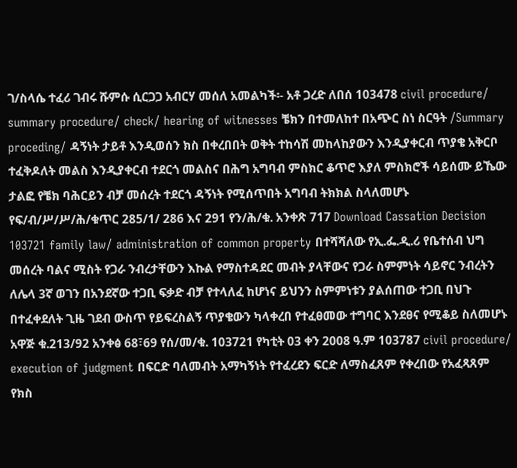ገ/ስላሴ ተፈሪ ገብሩ ሹምሱ ሲርጋጋ አብርሃ መሰለ አመልካች፡- አቶ ጋረድ ለበሰ 103478 civil procedure/ summary procedure/ check/ hearing of witnesses ቼክን በተመለከተ በአጭር ስነ ስርዓት /Summary proceding/ ዳኝነት ታይቶ እንዲወሰን ክስ በቀረበበት ወቅት ተከሳሽ መከላከያውን እንዲያቀርብ ጥያቄ አቅርቦ ተፈቅዶለት መልስ እንዲያቀርብ ተደርጎ መልስና በሕግ አግባብ ምስክር ቆጥሮ እያለ ምስክሮች ሳይሰሙ ይኼው ታልፎ የቼክ ባሕርይን ብቻ መሰረት ተደርጎ ዳኝነት የሚሰጥበት አግባብ ትክክል ስላለመሆኑ የፍ/ብ/ሥ/ሥ/ሕ/ቁጥር 285/1/ 286 እና 291 የን/ሕ/ቁ. አንቀጽ 717 Download Cassation Decision 103721 family law/ administration of common property በተሻሻለው የኢ.ፌ.ዲ.ሪ የቤተሰብ ህግ መሰረት ባልና ሚስት የጋራ ንብረታቸውን እኩል የማስተዳደር መብት ያላቸውና የጋራ ስምምነት ሳይኖር ንብረትን ለሌላ 3ኛ ወገን በአንደኛው ተጋቢ ፍቃድ ብቻ የተላለፈ ከሆነና ይህንን ስምምነቱን ያልሰጠው ተጋቢ በህጉ በተፈቀደለት ጊዜ ገደብ ውስጥ የይፍረስልኝ ጥያቄውን ካላቀረበ የተፈፀመው ተግባር እንደፀና የሚቆይ ስለመሆኑ አዋጅ ቁ.213/92 አንቀፅ 68፣69 የሰ/መ/ቁ. 103721 የካቲት 03 ቀን 2008 ዓ.ም 103787 civil procedure/ execution of judgment በፍርድ ባለመብት አማካኝነት የተፈረደን ፍርድ ለማስፈጸም የቀረበው የአፈጻጸም የክስ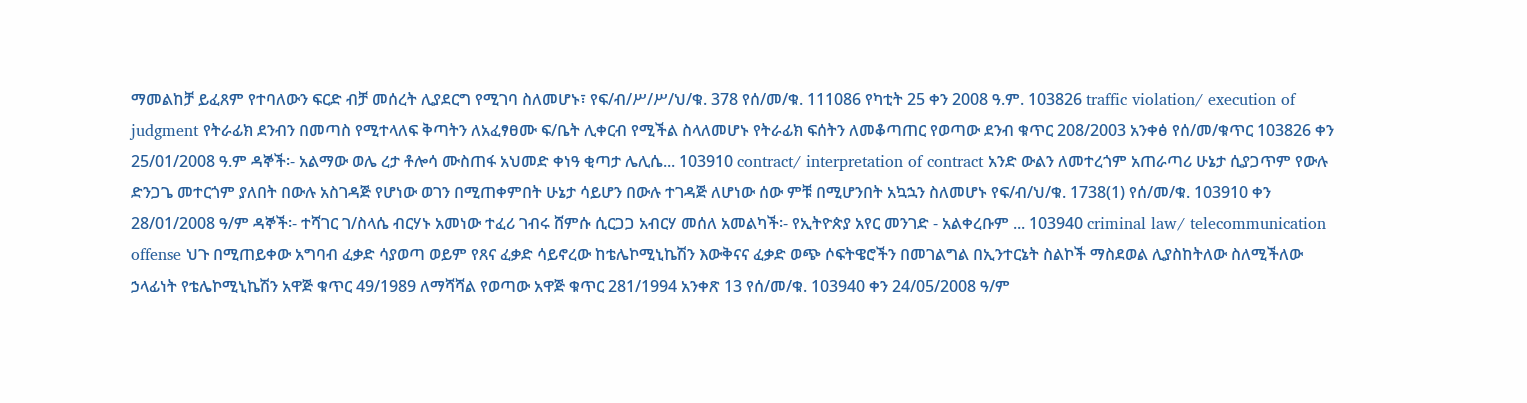ማመልከቻ ይፈጸም የተባለውን ፍርድ ብቻ መሰረት ሊያደርግ የሚገባ ስለመሆኑ፣ የፍ/ብ/ሥ/ሥ/ህ/ቁ. 378 የሰ/መ/ቁ. 111086 የካቲት 25 ቀን 2008 ዓ.ም. 103826 traffic violation/ execution of judgment የትራፊክ ደንብን በመጣስ የሚተላለፍ ቅጣትን ለአፈፃፀሙ ፍ/ቤት ሊቀርብ የሚችል ስላለመሆኑ የትራፊክ ፍሰትን ለመቆጣጠር የወጣው ደንብ ቁጥር 208/2003 አንቀፅ የሰ/መ/ቁጥር 103826 ቀን 25/01/2008 ዓ.ም ዳኞች፡- አልማው ወሌ ረታ ቶሎሳ ሙስጠፋ አህመድ ቀነዓ ቂጣታ ሌሊሴ... 103910 contract/ interpretation of contract አንድ ውልን ለመተረጎም አጠራጣሪ ሁኔታ ሲያጋጥም የውሉ ድንጋጌ መተርጎም ያለበት በውሉ አስገዳጅ የሆነው ወገን በሚጠቀምበት ሁኔታ ሳይሆን በውሉ ተገዳጅ ለሆነው ሰው ምቹ በሚሆንበት አኳኋን ስለመሆኑ የፍ/ብ/ህ/ቁ. 1738(1) የሰ/መ/ቁ. 103910 ቀን 28/01/2008 ዓ/ም ዳኞች፡- ተሻገር ገ/ስላሴ ብርሃኑ አመነው ተፈሪ ገብሩ ሸምሱ ሲርጋጋ አብርሃ መሰለ አመልካች፡- የኢትዮጵያ አየር መንገድ - አልቀረቡም ... 103940 criminal law/ telecommunication offense ህጉ በሚጠይቀው አግባብ ፈቃድ ሳያወጣ ወይም የጸና ፈቃድ ሳይኖረው ከቴሌኮሚኒኬሽን እውቅናና ፈቃድ ወጭ ሶፍትዌሮችን በመገልግል በኢንተርኔት ስልኮች ማስደወል ሊያስከትለው ስለሚችለው ኃላፊነት የቴሌኮሚኒኬሽን አዋጅ ቁጥር 49/1989 ለማሻሻል የወጣው አዋጅ ቁጥር 281/1994 አንቀጽ 13 የሰ/መ/ቁ. 103940 ቀን 24/05/2008 ዓ/ም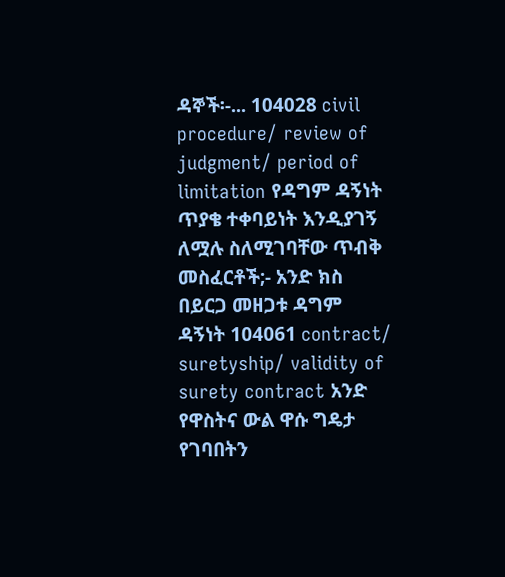ዳኞች፡-... 104028 civil procedure/ review of judgment/ period of limitation የዳግም ዳኝነት ጥያቄ ተቀባይነት እንዲያገኝ ለሟሉ ስለሚገባቸው ጥብቅ መስፈርቶች;- አንድ ክስ በይርጋ መዘጋቱ ዳግም ዳኝነት 104061 contract/ suretyship/ validity of surety contract አንድ የዋስትና ውል ዋሱ ግዴታ የገባበትን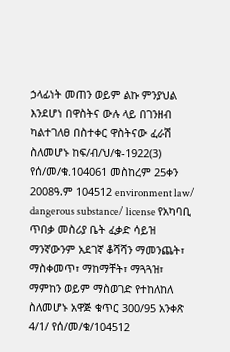ኃላፊነት መጠን ወይም ልኩ ምንያህል እንደሆነ በዋስትና ውሉ ላይ በገንዘብ ካልተገለፀ በስተቀር ዋስትናው ፈራሽ ስለመሆኑ ከፍ/ብ/ህ/ቁ-1922(3) የሰ/መ/ቁ.104061 መስከረም 25ቀን 2008ዓ᎐ም 104512 environment law/ dangerous substance/ license የአካባቢ ጥበቃ መስሪያ ቤት ፈቃድ ሳይዝ ማንኛውንም አደገኛ ቆሻሻን ማመንጨት፣ ማስቀመጥ፣ ማከማቸት፣ ማጓጓዝ፣ ማምከን ወይም ማስወገድ የተከለከለ ስለመሆኑ አዋጅ ቁጥር 300/95 አንቀጽ 4/1/ የሰ/መ/ቁ/104512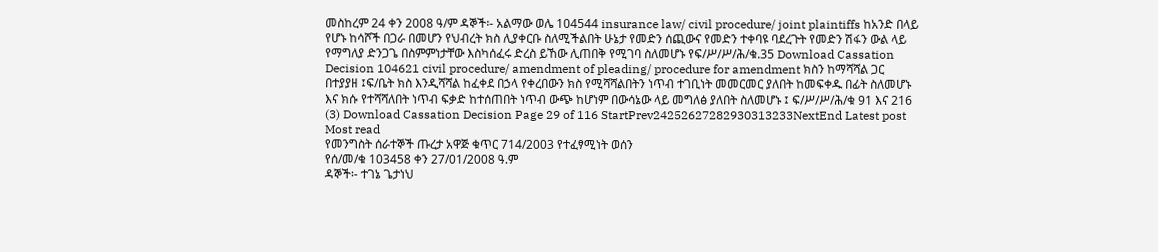መስከረም 24 ቀን 2008 ዓ/ም ዳኞች፡- አልማው ወሌ 104544 insurance law/ civil procedure/ joint plaintiffs ከአንድ በላይ የሆኑ ከሳሾች በጋራ በመሆን የህብረት ክስ ሊያቀርቡ ስለሚችልበት ሁኔታ የመድን ሰጪውና የመድን ተቀባዩ ባደረጉት የመድን ሽፋን ውል ላይ የማግለያ ድንጋጌ በስምምነታቸው እስካሰፈሩ ድረስ ይኸው ሊጠበቅ የሚገባ ስለመሆኑ የፍ/ሥ/ሥ/ሕ/ቁ.35 Download Cassation Decision 104621 civil procedure/ amendment of pleading/ procedure for amendment ክስን ከማሻሻል ጋር በተያያዘ ፤ፍ/ቤት ክስ እንዲሻሻል ከፈቀደ በኃላ የቀረበውን ክስ የሚሻሻልበትን ነጥብ ተገቢነት መመርመር ያለበት ከመፍቀዱ በፊት ስለመሆኑ እና ክሱ የተሻሻለበት ነጥብ ፍቃድ ከተሰጠበት ነጥብ ውጭ ከሆነም በውሳኔው ላይ መግለፅ ያለበት ስለመሆኑ ፤ ፍ/ሥ/ሥ/ሕ/ቁ 91 እና 216 (3) Download Cassation Decision Page 29 of 116 StartPrev24252627282930313233NextEnd Latest post Most read
የመንግስት ሰራተኞች ጡረታ አዋጅ ቁጥር 714/2003 የተፈፃሚነት ወሰን
የሰ/መ/ቁ 103458 ቀን 27/01/2008 ዓ.ም
ዳኞች፡- ተገኔ ጌታነህ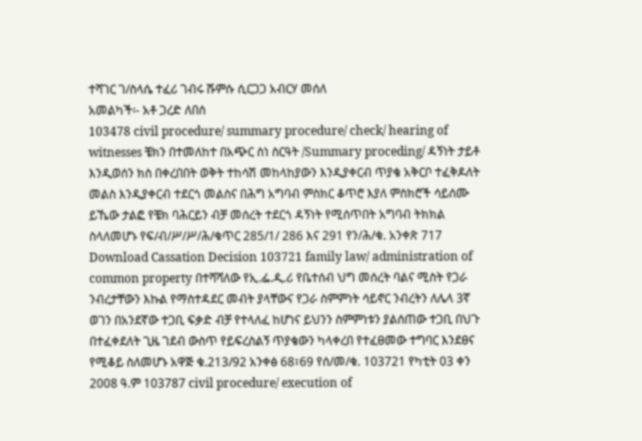ተሻገር ገ/ስላሴ ተፈሪ ገብሩ ሹምሱ ሲርጋጋ አብርሃ መሰለ
አመልካች፡- አቶ ጋረድ ለበሰ
103478 civil procedure/ summary procedure/ check/ hearing of witnesses ቼክን በተመለከተ በአጭር ስነ ስርዓት /Summary proceding/ ዳኝነት ታይቶ እንዲወሰን ክስ በቀረበበት ወቅት ተከሳሽ መከላከያውን እንዲያቀርብ ጥያቄ አቅርቦ ተፈቅዶለት መልስ እንዲያቀርብ ተደርጎ መልስና በሕግ አግባብ ምስክር ቆጥሮ እያለ ምስክሮች ሳይሰሙ ይኼው ታልፎ የቼክ ባሕርይን ብቻ መሰረት ተደርጎ ዳኝነት የሚሰጥበት አግባብ ትክክል ስላለመሆኑ የፍ/ብ/ሥ/ሥ/ሕ/ቁጥር 285/1/ 286 እና 291 የን/ሕ/ቁ. አንቀጽ 717 Download Cassation Decision 103721 family law/ administration of common property በተሻሻለው የኢ.ፌ.ዲ.ሪ የቤተሰብ ህግ መሰረት ባልና ሚስት የጋራ ንብረታቸውን እኩል የማስተዳደር መብት ያላቸውና የጋራ ስምምነት ሳይኖር ንብረትን ለሌላ 3ኛ ወገን በአንደኛው ተጋቢ ፍቃድ ብቻ የተላለፈ ከሆነና ይህንን ስምምነቱን ያልሰጠው ተጋቢ በህጉ በተፈቀደለት ጊዜ ገደብ ውስጥ የይፍረስልኝ ጥያቄውን ካላቀረበ የተፈፀመው ተግባር እንደፀና የሚቆይ ስለመሆኑ አዋጅ ቁ.213/92 አንቀፅ 68፣69 የሰ/መ/ቁ. 103721 የካቲት 03 ቀን 2008 ዓ.ም 103787 civil procedure/ execution of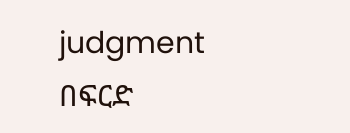judgment በፍርድ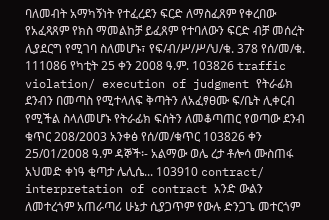ባለመብት አማካኝነት የተፈረደን ፍርድ ለማስፈጸም የቀረበው የአፈጻጸም የክስ ማመልከቻ ይፈጸም የተባለውን ፍርድ ብቻ መሰረት ሊያደርግ የሚገባ ስለመሆኑ፣ የፍ/ብ/ሥ/ሥ/ህ/ቁ. 378 የሰ/መ/ቁ. 111086 የካቲት 25 ቀን 2008 ዓ.ም. 103826 traffic violation/ execution of judgment የትራፊክ ደንብን በመጣስ የሚተላለፍ ቅጣትን ለአፈፃፀሙ ፍ/ቤት ሊቀርብ የሚችል ስላለመሆኑ የትራፊክ ፍሰትን ለመቆጣጠር የወጣው ደንብ ቁጥር 208/2003 አንቀፅ የሰ/መ/ቁጥር 103826 ቀን 25/01/2008 ዓ.ም ዳኞች፡- አልማው ወሌ ረታ ቶሎሳ ሙስጠፋ አህመድ ቀነዓ ቂጣታ ሌሊሴ... 103910 contract/ interpretation of contract አንድ ውልን ለመተረጎም አጠራጣሪ ሁኔታ ሲያጋጥም የውሉ ድንጋጌ መተርጎም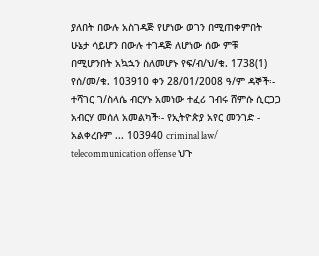ያለበት በውሉ አስገዳጅ የሆነው ወገን በሚጠቀምበት ሁኔታ ሳይሆን በውሉ ተገዳጅ ለሆነው ሰው ምቹ በሚሆንበት አኳኋን ስለመሆኑ የፍ/ብ/ህ/ቁ. 1738(1) የሰ/መ/ቁ. 103910 ቀን 28/01/2008 ዓ/ም ዳኞች፡- ተሻገር ገ/ስላሴ ብርሃኑ አመነው ተፈሪ ገብሩ ሸምሱ ሲርጋጋ አብርሃ መሰለ አመልካች፡- የኢትዮጵያ አየር መንገድ - አልቀረቡም ... 103940 criminal law/ telecommunication offense ህጉ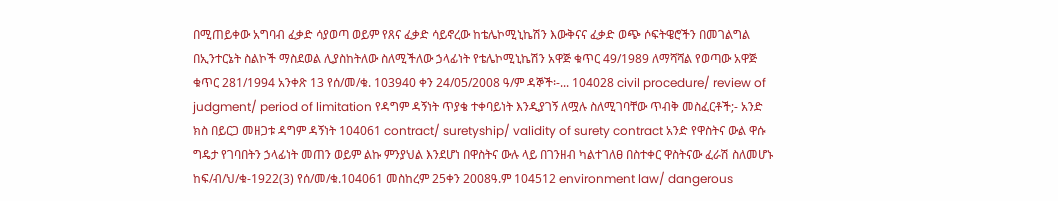በሚጠይቀው አግባብ ፈቃድ ሳያወጣ ወይም የጸና ፈቃድ ሳይኖረው ከቴሌኮሚኒኬሽን እውቅናና ፈቃድ ወጭ ሶፍትዌሮችን በመገልግል በኢንተርኔት ስልኮች ማስደወል ሊያስከትለው ስለሚችለው ኃላፊነት የቴሌኮሚኒኬሽን አዋጅ ቁጥር 49/1989 ለማሻሻል የወጣው አዋጅ ቁጥር 281/1994 አንቀጽ 13 የሰ/መ/ቁ. 103940 ቀን 24/05/2008 ዓ/ም ዳኞች፡-... 104028 civil procedure/ review of judgment/ period of limitation የዳግም ዳኝነት ጥያቄ ተቀባይነት እንዲያገኝ ለሟሉ ስለሚገባቸው ጥብቅ መስፈርቶች;- አንድ ክስ በይርጋ መዘጋቱ ዳግም ዳኝነት 104061 contract/ suretyship/ validity of surety contract አንድ የዋስትና ውል ዋሱ ግዴታ የገባበትን ኃላፊነት መጠን ወይም ልኩ ምንያህል እንደሆነ በዋስትና ውሉ ላይ በገንዘብ ካልተገለፀ በስተቀር ዋስትናው ፈራሽ ስለመሆኑ ከፍ/ብ/ህ/ቁ-1922(3) የሰ/መ/ቁ.104061 መስከረም 25ቀን 2008ዓ᎐ም 104512 environment law/ dangerous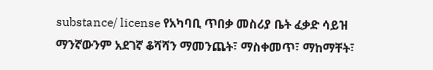substance/ license የአካባቢ ጥበቃ መስሪያ ቤት ፈቃድ ሳይዝ ማንኛውንም አደገኛ ቆሻሻን ማመንጨት፣ ማስቀመጥ፣ ማከማቸት፣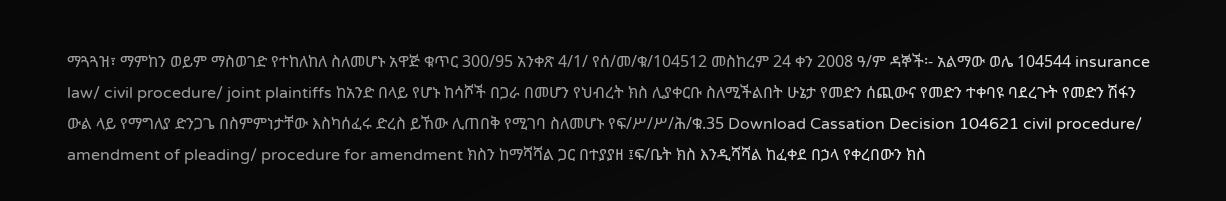ማጓጓዝ፣ ማምከን ወይም ማስወገድ የተከለከለ ስለመሆኑ አዋጅ ቁጥር 300/95 አንቀጽ 4/1/ የሰ/መ/ቁ/104512 መስከረም 24 ቀን 2008 ዓ/ም ዳኞች፡- አልማው ወሌ 104544 insurance law/ civil procedure/ joint plaintiffs ከአንድ በላይ የሆኑ ከሳሾች በጋራ በመሆን የህብረት ክስ ሊያቀርቡ ስለሚችልበት ሁኔታ የመድን ሰጪውና የመድን ተቀባዩ ባደረጉት የመድን ሽፋን ውል ላይ የማግለያ ድንጋጌ በስምምነታቸው እስካሰፈሩ ድረስ ይኸው ሊጠበቅ የሚገባ ስለመሆኑ የፍ/ሥ/ሥ/ሕ/ቁ.35 Download Cassation Decision 104621 civil procedure/ amendment of pleading/ procedure for amendment ክስን ከማሻሻል ጋር በተያያዘ ፤ፍ/ቤት ክስ እንዲሻሻል ከፈቀደ በኃላ የቀረበውን ክስ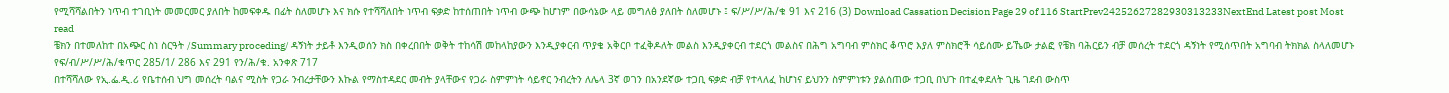የሚሻሻልበትን ነጥብ ተገቢነት መመርመር ያለበት ከመፍቀዱ በፊት ስለመሆኑ እና ክሱ የተሻሻለበት ነጥብ ፍቃድ ከተሰጠበት ነጥብ ውጭ ከሆነም በውሳኔው ላይ መግለፅ ያለበት ስለመሆኑ ፤ ፍ/ሥ/ሥ/ሕ/ቁ 91 እና 216 (3) Download Cassation Decision Page 29 of 116 StartPrev24252627282930313233NextEnd Latest post Most read
ቼክን በተመለከተ በአጭር ስነ ስርዓት /Summary proceding/ ዳኝነት ታይቶ እንዲወሰን ክስ በቀረበበት ወቅት ተከሳሽ መከላከያውን እንዲያቀርብ ጥያቄ አቅርቦ ተፈቅዶለት መልስ እንዲያቀርብ ተደርጎ መልስና በሕግ አግባብ ምስክር ቆጥሮ እያለ ምስክሮች ሳይሰሙ ይኼው ታልፎ የቼክ ባሕርይን ብቻ መሰረት ተደርጎ ዳኝነት የሚሰጥበት አግባብ ትክክል ስላለመሆኑ የፍ/ብ/ሥ/ሥ/ሕ/ቁጥር 285/1/ 286 እና 291 የን/ሕ/ቁ. አንቀጽ 717
በተሻሻለው የኢ.ፌ.ዲ.ሪ የቤተሰብ ህግ መሰረት ባልና ሚስት የጋራ ንብረታቸውን እኩል የማስተዳደር መብት ያላቸውና የጋራ ስምምነት ሳይኖር ንብረትን ለሌላ 3ኛ ወገን በአንደኛው ተጋቢ ፍቃድ ብቻ የተላለፈ ከሆነና ይህንን ስምምነቱን ያልሰጠው ተጋቢ በህጉ በተፈቀደለት ጊዜ ገደብ ውስጥ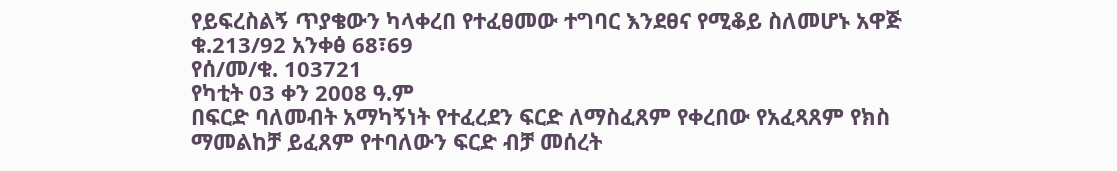የይፍረስልኝ ጥያቄውን ካላቀረበ የተፈፀመው ተግባር እንደፀና የሚቆይ ስለመሆኑ አዋጅ ቁ.213/92 አንቀፅ 68፣69
የሰ/መ/ቁ. 103721
የካቲት 03 ቀን 2008 ዓ.ም
በፍርድ ባለመብት አማካኝነት የተፈረደን ፍርድ ለማስፈጸም የቀረበው የአፈጻጸም የክስ ማመልከቻ ይፈጸም የተባለውን ፍርድ ብቻ መሰረት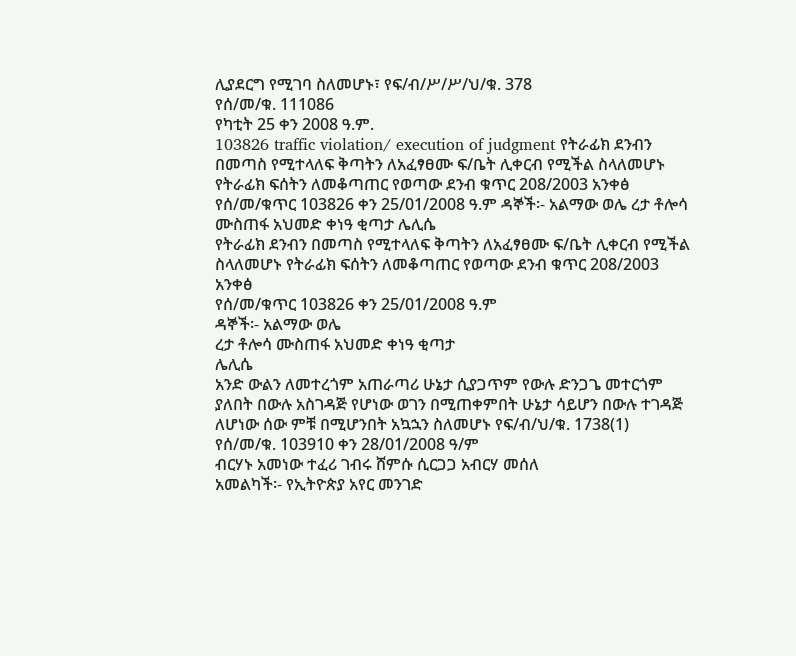ሊያደርግ የሚገባ ስለመሆኑ፣ የፍ/ብ/ሥ/ሥ/ህ/ቁ. 378
የሰ/መ/ቁ. 111086
የካቲት 25 ቀን 2008 ዓ.ም.
103826 traffic violation/ execution of judgment የትራፊክ ደንብን በመጣስ የሚተላለፍ ቅጣትን ለአፈፃፀሙ ፍ/ቤት ሊቀርብ የሚችል ስላለመሆኑ የትራፊክ ፍሰትን ለመቆጣጠር የወጣው ደንብ ቁጥር 208/2003 አንቀፅ የሰ/መ/ቁጥር 103826 ቀን 25/01/2008 ዓ.ም ዳኞች፡- አልማው ወሌ ረታ ቶሎሳ ሙስጠፋ አህመድ ቀነዓ ቂጣታ ሌሊሴ
የትራፊክ ደንብን በመጣስ የሚተላለፍ ቅጣትን ለአፈፃፀሙ ፍ/ቤት ሊቀርብ የሚችል ስላለመሆኑ የትራፊክ ፍሰትን ለመቆጣጠር የወጣው ደንብ ቁጥር 208/2003 አንቀፅ
የሰ/መ/ቁጥር 103826 ቀን 25/01/2008 ዓ.ም
ዳኞች፡- አልማው ወሌ
ረታ ቶሎሳ ሙስጠፋ አህመድ ቀነዓ ቂጣታ
ሌሊሴ
አንድ ውልን ለመተረጎም አጠራጣሪ ሁኔታ ሲያጋጥም የውሉ ድንጋጌ መተርጎም ያለበት በውሉ አስገዳጅ የሆነው ወገን በሚጠቀምበት ሁኔታ ሳይሆን በውሉ ተገዳጅ ለሆነው ሰው ምቹ በሚሆንበት አኳኋን ስለመሆኑ የፍ/ብ/ህ/ቁ. 1738(1)
የሰ/መ/ቁ. 103910 ቀን 28/01/2008 ዓ/ም
ብርሃኑ አመነው ተፈሪ ገብሩ ሸምሱ ሲርጋጋ አብርሃ መሰለ
አመልካች፡- የኢትዮጵያ አየር መንገድ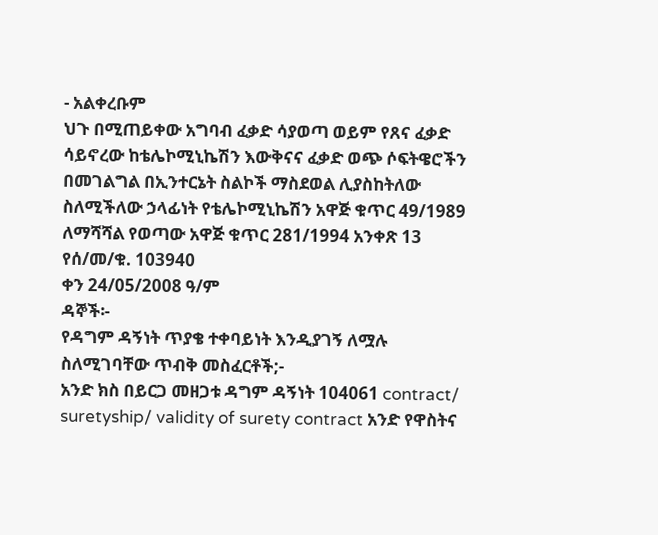- አልቀረቡም
ህጉ በሚጠይቀው አግባብ ፈቃድ ሳያወጣ ወይም የጸና ፈቃድ ሳይኖረው ከቴሌኮሚኒኬሽን እውቅናና ፈቃድ ወጭ ሶፍትዌሮችን በመገልግል በኢንተርኔት ስልኮች ማስደወል ሊያስከትለው ስለሚችለው ኃላፊነት የቴሌኮሚኒኬሽን አዋጅ ቁጥር 49/1989 ለማሻሻል የወጣው አዋጅ ቁጥር 281/1994 አንቀጽ 13
የሰ/መ/ቁ. 103940
ቀን 24/05/2008 ዓ/ም
ዳኞች፡-
የዳግም ዳኝነት ጥያቄ ተቀባይነት እንዲያገኝ ለሟሉ ስለሚገባቸው ጥብቅ መስፈርቶች;-
አንድ ክስ በይርጋ መዘጋቱ ዳግም ዳኝነት 104061 contract/ suretyship/ validity of surety contract አንድ የዋስትና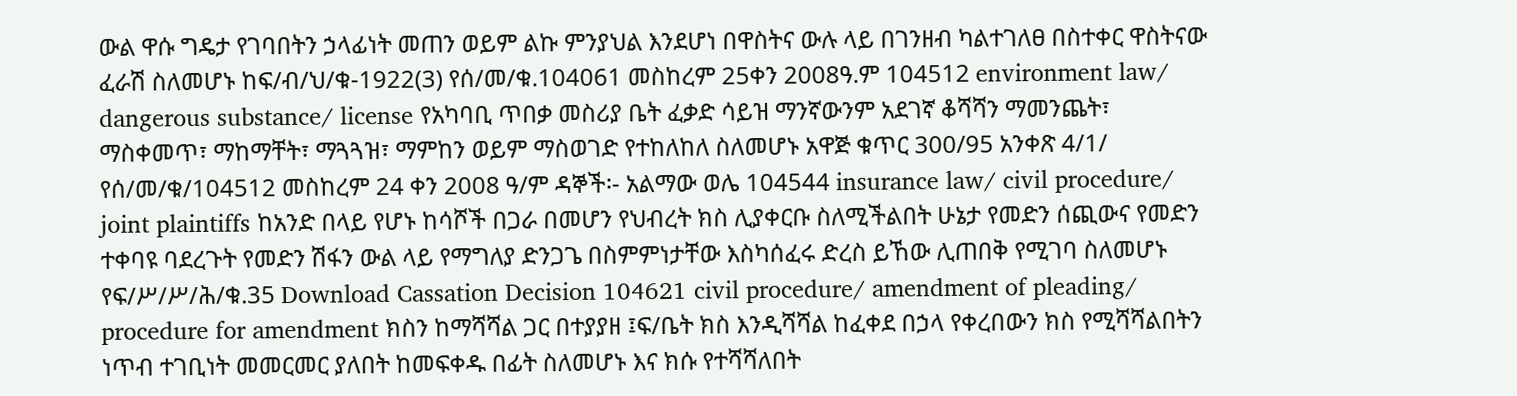ውል ዋሱ ግዴታ የገባበትን ኃላፊነት መጠን ወይም ልኩ ምንያህል እንደሆነ በዋስትና ውሉ ላይ በገንዘብ ካልተገለፀ በስተቀር ዋስትናው ፈራሽ ስለመሆኑ ከፍ/ብ/ህ/ቁ-1922(3) የሰ/መ/ቁ.104061 መስከረም 25ቀን 2008ዓ᎐ም 104512 environment law/ dangerous substance/ license የአካባቢ ጥበቃ መስሪያ ቤት ፈቃድ ሳይዝ ማንኛውንም አደገኛ ቆሻሻን ማመንጨት፣ ማስቀመጥ፣ ማከማቸት፣ ማጓጓዝ፣ ማምከን ወይም ማስወገድ የተከለከለ ስለመሆኑ አዋጅ ቁጥር 300/95 አንቀጽ 4/1/ የሰ/መ/ቁ/104512 መስከረም 24 ቀን 2008 ዓ/ም ዳኞች፡- አልማው ወሌ 104544 insurance law/ civil procedure/ joint plaintiffs ከአንድ በላይ የሆኑ ከሳሾች በጋራ በመሆን የህብረት ክስ ሊያቀርቡ ስለሚችልበት ሁኔታ የመድን ሰጪውና የመድን ተቀባዩ ባደረጉት የመድን ሽፋን ውል ላይ የማግለያ ድንጋጌ በስምምነታቸው እስካሰፈሩ ድረስ ይኸው ሊጠበቅ የሚገባ ስለመሆኑ የፍ/ሥ/ሥ/ሕ/ቁ.35 Download Cassation Decision 104621 civil procedure/ amendment of pleading/ procedure for amendment ክስን ከማሻሻል ጋር በተያያዘ ፤ፍ/ቤት ክስ እንዲሻሻል ከፈቀደ በኃላ የቀረበውን ክስ የሚሻሻልበትን ነጥብ ተገቢነት መመርመር ያለበት ከመፍቀዱ በፊት ስለመሆኑ እና ክሱ የተሻሻለበት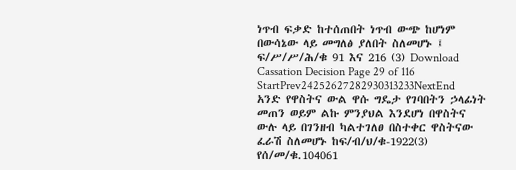ነጥብ ፍቃድ ከተሰጠበት ነጥብ ውጭ ከሆነም በውሳኔው ላይ መግለፅ ያለበት ስለመሆኑ ፤ ፍ/ሥ/ሥ/ሕ/ቁ 91 እና 216 (3) Download Cassation Decision Page 29 of 116 StartPrev24252627282930313233NextEnd
አንድ የዋስትና ውል ዋሱ ግዴታ የገባበትን ኃላፊነት መጠን ወይም ልኩ ምንያህል እንደሆነ በዋስትና ውሉ ላይ በገንዘብ ካልተገለፀ በስተቀር ዋስትናው ፈራሽ ስለመሆኑ ከፍ/ብ/ህ/ቁ-1922(3)
የሰ/መ/ቁ.104061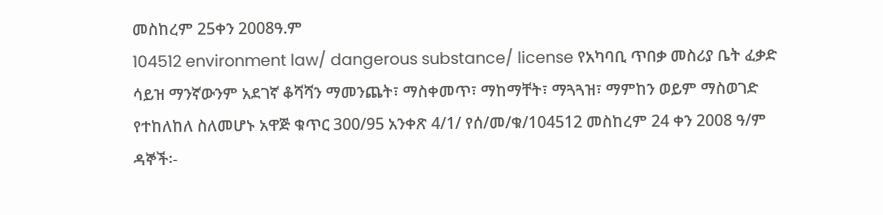መስከረም 25ቀን 2008ዓ᎐ም
104512 environment law/ dangerous substance/ license የአካባቢ ጥበቃ መስሪያ ቤት ፈቃድ ሳይዝ ማንኛውንም አደገኛ ቆሻሻን ማመንጨት፣ ማስቀመጥ፣ ማከማቸት፣ ማጓጓዝ፣ ማምከን ወይም ማስወገድ የተከለከለ ስለመሆኑ አዋጅ ቁጥር 300/95 አንቀጽ 4/1/ የሰ/መ/ቁ/104512 መስከረም 24 ቀን 2008 ዓ/ም ዳኞች፡-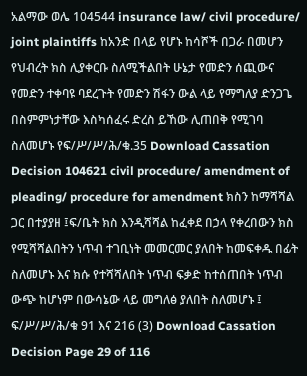አልማው ወሌ 104544 insurance law/ civil procedure/ joint plaintiffs ከአንድ በላይ የሆኑ ከሳሾች በጋራ በመሆን የህብረት ክስ ሊያቀርቡ ስለሚችልበት ሁኔታ የመድን ሰጪውና የመድን ተቀባዩ ባደረጉት የመድን ሽፋን ውል ላይ የማግለያ ድንጋጌ በስምምነታቸው እስካሰፈሩ ድረስ ይኸው ሊጠበቅ የሚገባ ስለመሆኑ የፍ/ሥ/ሥ/ሕ/ቁ.35 Download Cassation Decision 104621 civil procedure/ amendment of pleading/ procedure for amendment ክስን ከማሻሻል ጋር በተያያዘ ፤ፍ/ቤት ክስ እንዲሻሻል ከፈቀደ በኃላ የቀረበውን ክስ የሚሻሻልበትን ነጥብ ተገቢነት መመርመር ያለበት ከመፍቀዱ በፊት ስለመሆኑ እና ክሱ የተሻሻለበት ነጥብ ፍቃድ ከተሰጠበት ነጥብ ውጭ ከሆነም በውሳኔው ላይ መግለፅ ያለበት ስለመሆኑ ፤ ፍ/ሥ/ሥ/ሕ/ቁ 91 እና 216 (3) Download Cassation Decision Page 29 of 116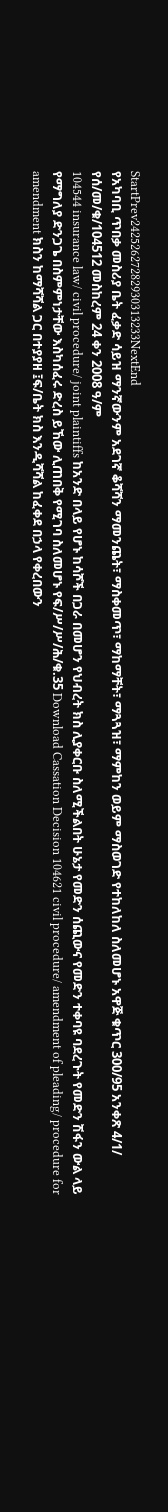StartPrev24252627282930313233NextEnd
የአካባቢ ጥበቃ መስሪያ ቤት ፈቃድ ሳይዝ ማንኛውንም አደገኛ ቆሻሻን ማመንጨት፣ ማስቀመጥ፣ ማከማቸት፣ ማጓጓዝ፣ ማምከን ወይም ማስወገድ የተከለከለ ስለመሆኑ አዋጅ ቁጥር 300/95 አንቀጽ 4/1/
የሰ/መ/ቁ/104512 መስከረም 24 ቀን 2008 ዓ/ም
104544 insurance law/ civil procedure/ joint plaintiffs ከአንድ በላይ የሆኑ ከሳሾች በጋራ በመሆን የህብረት ክስ ሊያቀርቡ ስለሚችልበት ሁኔታ የመድን ሰጪውና የመድን ተቀባዩ ባደረጉት የመድን ሽፋን ውል ላይ የማግለያ ድንጋጌ በስምምነታቸው እስካሰፈሩ ድረስ ይኸው ሊጠበቅ የሚገባ ስለመሆኑ የፍ/ሥ/ሥ/ሕ/ቁ.35 Download Cassation Decision 104621 civil procedure/ amendment of pleading/ procedure for amendment ክስን ከማሻሻል ጋር በተያያዘ ፤ፍ/ቤት ክስ እንዲሻሻል ከፈቀደ በኃላ የቀረበውን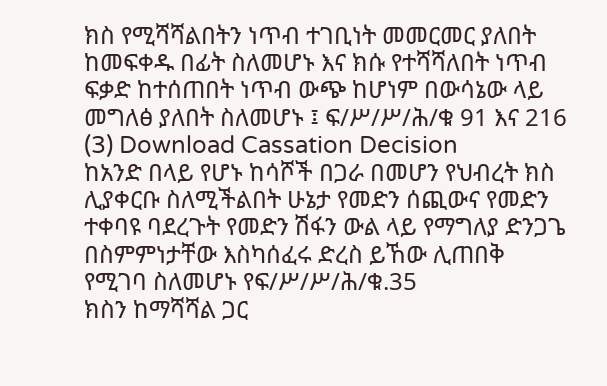ክስ የሚሻሻልበትን ነጥብ ተገቢነት መመርመር ያለበት ከመፍቀዱ በፊት ስለመሆኑ እና ክሱ የተሻሻለበት ነጥብ ፍቃድ ከተሰጠበት ነጥብ ውጭ ከሆነም በውሳኔው ላይ መግለፅ ያለበት ስለመሆኑ ፤ ፍ/ሥ/ሥ/ሕ/ቁ 91 እና 216 (3) Download Cassation Decision
ከአንድ በላይ የሆኑ ከሳሾች በጋራ በመሆን የህብረት ክስ ሊያቀርቡ ስለሚችልበት ሁኔታ የመድን ሰጪውና የመድን ተቀባዩ ባደረጉት የመድን ሽፋን ውል ላይ የማግለያ ድንጋጌ በስምምነታቸው እስካሰፈሩ ድረስ ይኸው ሊጠበቅ የሚገባ ስለመሆኑ የፍ/ሥ/ሥ/ሕ/ቁ.35
ክስን ከማሻሻል ጋር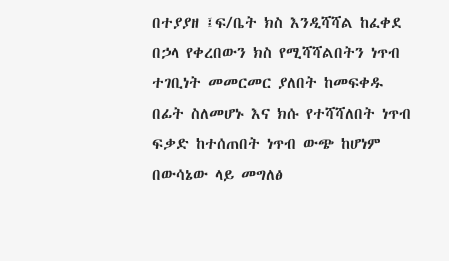በተያያዘ ፤ፍ/ቤት ክስ እንዲሻሻል ከፈቀደ በኃላ የቀረበውን ክስ የሚሻሻልበትን ነጥብ ተገቢነት መመርመር ያለበት ከመፍቀዱ በፊት ስለመሆኑ እና ክሱ የተሻሻለበት ነጥብ ፍቃድ ከተሰጠበት ነጥብ ውጭ ከሆነም በውሳኔው ላይ መግለፅ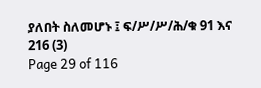ያለበት ስለመሆኑ ፤ ፍ/ሥ/ሥ/ሕ/ቁ 91 እና 216 (3)
Page 29 of 116